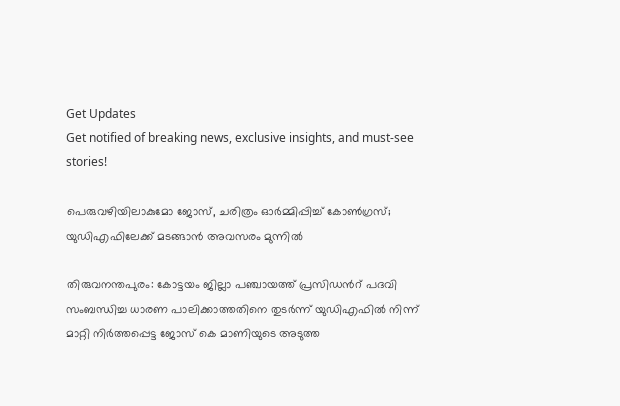Get Updates
Get notified of breaking news, exclusive insights, and must-see stories!

പെരുവഴിയിലാകുമോ ജോസ്, ചരിത്രം ഓര്‍മ്മിപ്പിച്ച് കോണ്‍ഗ്രസ്; യുഡിഎഫിലേക്ക് മടങ്ങാന്‍ അവസരം മുന്നില്‍

തിരുവനന്തപുരം: കോട്ടയം ജില്ലാ പഞ്ചായത്ത് പ്രസിഡന്‍റ് പദവി സംബന്ധിച്ച ധാരണ പാലിക്കാത്തതിനെ തുടര്‍ന്ന് യുഡിഎഫില്‍ നിന്ന് മാറ്റി നിര്‍ത്തപ്പെട്ട ജോസ് കെ മാണിയുടെ അടുത്ത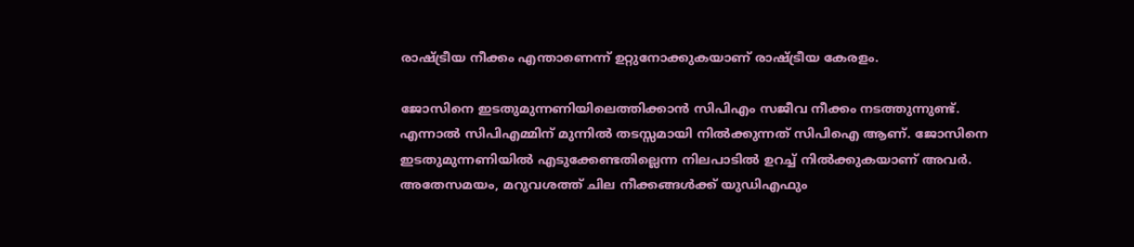രാഷ്ട്രീയ നീക്കം എന്താണെന്ന് ഉറ്റുനോക്കുകയാണ് രാഷ്ട്രീയ കേരളം.

ജോസിനെ ഇടതുമുന്നണിയിലെത്തിക്കാന്‍ സിപിഎം സജീവ നീക്കം നടത്തുന്നുണ്ട്. എന്നാല്‍ സിപിഎമ്മിന് മുന്നില്‍ തടസ്സമായി നില്‍ക്കുന്നത് സിപിഐ ആണ്. ജോസിനെ ഇടതുമുന്നണിയില്‍ എടുക്കേണ്ടതില്ലെന്ന നിലപാടില്‍ ഉറച്ച് നില്‍ക്കുകയാണ് അവര്‍. അതേസമയം, മറുവശത്ത് ചില നീക്കങ്ങള്‍ക്ക് യുഡിഎഫും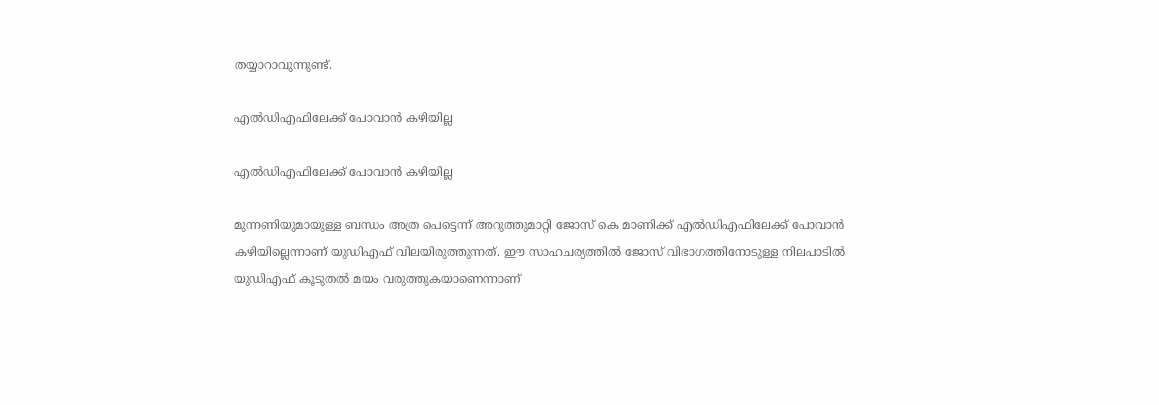തയ്യാറാവുന്നുണ്ട്.

എല്‍ഡിഎഫിലേക്ക് പോവാന്‍ കഴിയില്ല

എല്‍ഡിഎഫിലേക്ക് പോവാന്‍ കഴിയില്ല

മുന്നണിയുമായുള്ള ബന്ധം അത്ര പെട്ടെന്ന് അറുത്തുമാറ്റി ജോസ് കെ മാണിക്ക് എല്‍ഡിഎഫിലേക്ക് പോവാന്‍ കഴിയില്ലെന്നാണ് യുഡിഎഫ് വിലയിരുത്തുന്നത്. ഈ സാഹചര്യത്തില്‍ ജോസ് വിഭാഗത്തിനോടുള്ള നിലപാടില്‍ യുഡിഎഫ് കൂടുതല്‍ മയം വരുത്തുകയാണെന്നാണ്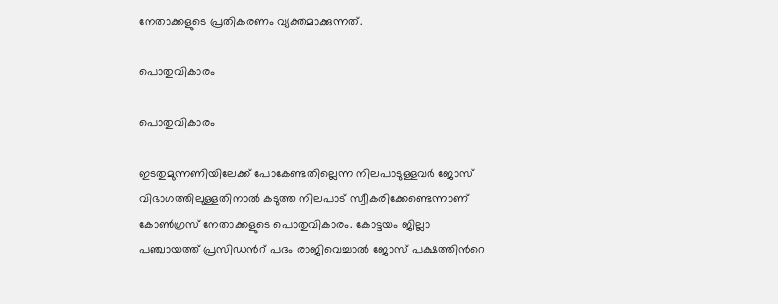നേതാക്കളുടെ പ്രതികരണം വ്യക്തമാക്കുന്നത്.

പൊതുവികാരം

പൊതുവികാരം

ഇടതുമുന്നണിയിലേക്ക് പോകേണ്ടതില്ലെന്ന നിലപാടുള്ളവര്‍ ജോസ് വിഭാഗത്തിലുള്ളതിനാല്‍ കടുത്ത നിലപാട് സ്വീകരിക്കേണ്ടെന്നാണ് കോണ്‍ഗ്രസ് നേതാക്കളുടെ പൊതുവികാരം. കോട്ടയം ജില്ലാ പഞ്ചായത്ത് പ്രസിഡന്‍റ് പദം രാജിവെച്ചാല്‍ ജോസ് പക്ഷത്തിന്‍റെ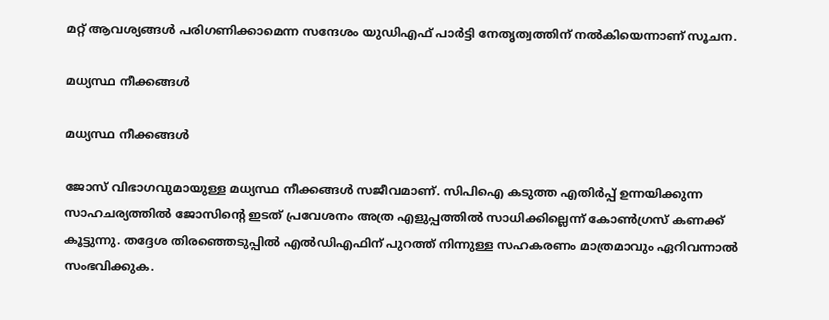മറ്റ് ആവശ്യങ്ങള്‍ പരിഗണിക്കാമെന്ന സന്ദേശം യുഡിഎഫ് പാര്‍ട്ടി നേതൃത്വത്തിന് നല്‍കിയെന്നാണ് സൂചന.

മധ്യസ്ഥ നീക്കങ്ങള്‍

മധ്യസ്ഥ നീക്കങ്ങള്‍

ജോസ് വിഭാഗവുമായുള്ള മധ്യസ്ഥ നീക്കങ്ങള്‍ സജീവമാണ്. സിപിഐ കടുത്ത എതിര്‍പ്പ് ഉന്നയിക്കുന്ന സാഹചര്യത്തില്‍ ജോസിന്‍റെ ഇടത് പ്രവേശനം അത്ര എളുപ്പത്തില്‍ സാധിക്കില്ലെന്ന് കോണ്‍ഗ്രസ് കണക്ക് കൂട്ടുന്നു. തദ്ദേശ തിരഞ്ഞെടുപ്പില്‍ എല്‍ഡ‍ിഎഫിന് പുറത്ത് നിന്നുള്ള സഹകരണം മാത്രമാവും ഏറിവന്നാല്‍ സംഭവിക്കുക.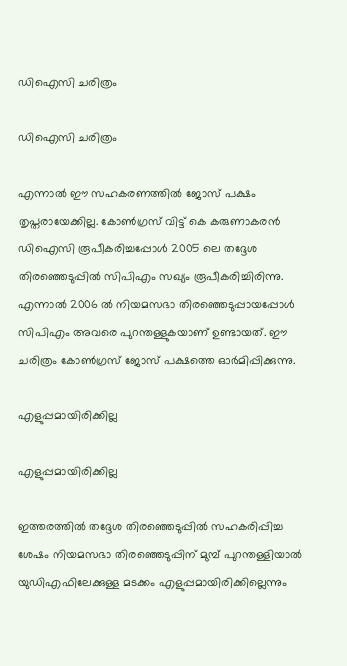ഡിഐസി ചരിത്രം

ഡിഐസി ചരിത്രം

എന്നാല്‍ ഈ സഹകരണത്തില്‍ ജോസ് പക്ഷം തൃപ്തരായേക്കില്ല. കോണ്‍ഗ്രസ് വിട്ട് കെ കരുണാകരന്‍ ഡിഐസി രൂപീകരിച്ചപ്പോള്‍ 2005 ലെ തദ്ദേശ തിരഞ്ഞെടുപ്പില്‍ സിപിഎം സഖ്യം രൂപീകരിച്ചിരിന്നു. എന്നാല്‍ 2006 ല്‍ നിയമസഭാ തിരഞ്ഞെടുപ്പായപ്പോള്‍ സിപിഎം അവരെ പുറന്തള്ളുകയാണ് ഉണ്ടായത്. ഈ ചരിത്രം കോണ്‍ഗ്രസ് ജോസ് പക്ഷത്തെ ഓര്‍മിപ്പിക്കുന്നു.

എളുപ്പമായിരിക്കില്ല

എളുപ്പമായിരിക്കില്ല

ഇത്തരത്തില്‍ തദ്ദേശ തിരഞ്ഞെടുപ്പില്‍ സഹകരിപ്പിച്ച ശേഷം നിയമസഭാ തിരഞ്ഞെടുപ്പിന് മുമ്പ് പുറന്തള്ളിയാല്‍ യുഡിഎഫിലേക്കുള്ള മടക്കം എളുപ്പമായിരിക്കില്ലെന്നും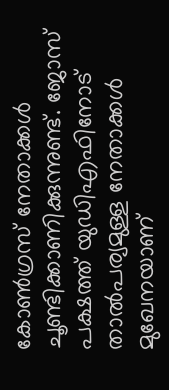കോണ്‍ഗ്രസ് നേതാക്കള്‍ ചൂണ്ടിക്കാണിക്കുന്നുണ്ട്. ജോസ് പക്ഷത്ത് യുഡിഎഫിനോട് താല്‍പര്യമുള്ള നേതാക്കള്‍ മുഖേനയാണ്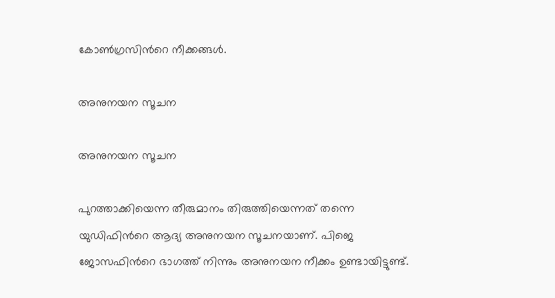കോണ്‍ഗ്രസിന്‍റെ നീക്കങ്ങള്‍.

അനുനയന സൂചന

അനുനയന സൂചന

പുറത്താക്കിയെന്ന തീരുമാനം തിരുത്തിയെന്നത് തന്നെ യുഡിഫിന്‍റെ ആദ്യ അനുനയന സൂചനയാണ്. പിജെ ജോസഫിന്‍റെ ഭാഗത്ത് നിന്നും അനുനയന നീക്കം ഉണ്ടായിട്ടുണ്ട്.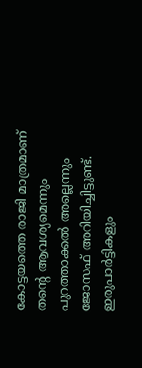കോട്ടയത്തെ രാജി മാത്രമാണ് തന്‍റെ ആവശ്യമെന്നും പുറത്താക്കല്‍ അല്ലെന്നും ജോസഫ് അറിയിച്ചിട്ടുണ്ട്. ഇരുപാര്‍ട്ടികളും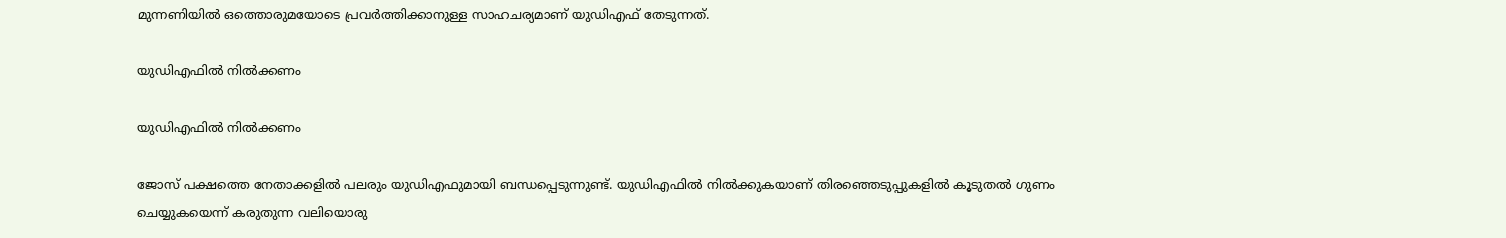മുന്നണിയില്‍ ഒത്തൊരുമയോടെ പ്രവര്‍ത്തിക്കാനുള്ള സാഹചര്യമാണ് യുഡിഎഫ് തേടുന്നത്.

യുഡിഎഫില്‍ നില്‍ക്കണം

യുഡിഎഫില്‍ നില്‍ക്കണം

ജോസ് പക്ഷത്തെ നേതാക്കളില്‍ പലരും യുഡിഎഫുമായി ബന്ധപ്പെടുന്നുണ്ട്. യുഡിഎഫില്‍ നില്‍ക്കുകയാണ് തിരഞ്ഞെടുപ്പുകളില്‍ കൂടുതല്‍ ഗുണം ചെയ്യുകയെന്ന് കരുതുന്ന വലിയൊരു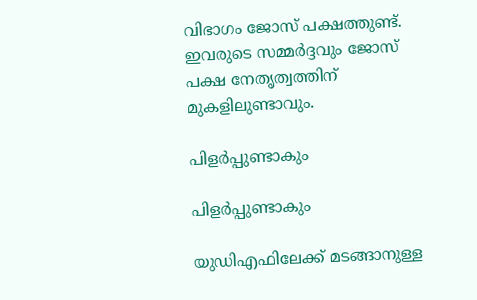വിഭാഗം ജോസ് പക്ഷത്തുണ്ട്. ഇവരുടെ സമ്മര്‍ദ്ദവും ജോസ് പക്ഷ നേതൃത്വത്തിന് മുകളിലുണ്ടാവും.

പിളര്‍പ്പുണ്ടാകും

പിളര്‍പ്പുണ്ടാകും

യുഡിഎഫിലേക്ക് മടങ്ങാനുള്ള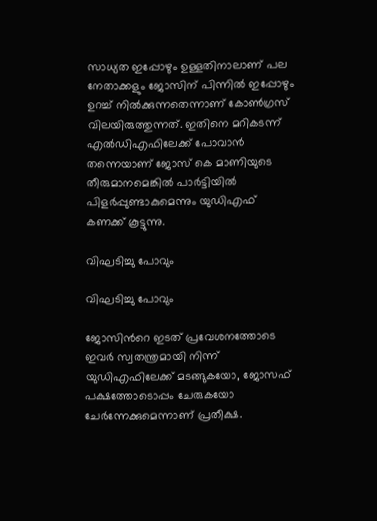സാധ്യത ഇപ്പോഴും ഉള്ളതിനാലാണ് പല നേതാക്കളും ജോസിന് പിന്നില്‍ ഇപ്പോഴും ഉറച്ച് നില്‍ക്കുന്നതെന്നാണ് കോണ്‍ഗ്രസ് വിലയിരുത്തുന്നത്. ഇതിനെ മറികടന്ന് എല്‍ഡിഎഫിലേക്ക് പോവാന്‍ തന്നെയാണ് ജോസ് കെ മാണിയുടെ തീരുമാനമെങ്കില്‍ പാര്‍ട്ടിയില്‍ പിളര്‍പ്പുണ്ടാകുമെന്നും യുഡിഎഫ് കണക്ക് കൂട്ടുന്നു.

വിഘടിച്ചു പോവും

വിഘടിച്ചു പോവും

ജോസിന്‍റെ ഇടത് പ്രവേശനത്തോടെ ഇവര്‍ സ്വതന്ത്രമായി നിന്ന് യുഡിഎഫിലേക്ക് മടങ്ങുകയോ, ജോസഫ് പക്ഷത്തോടൊപ്പം ചേരുകയോ ചേര്‍ന്നേക്കുമെന്നാണ് പ്രതീക്ഷ.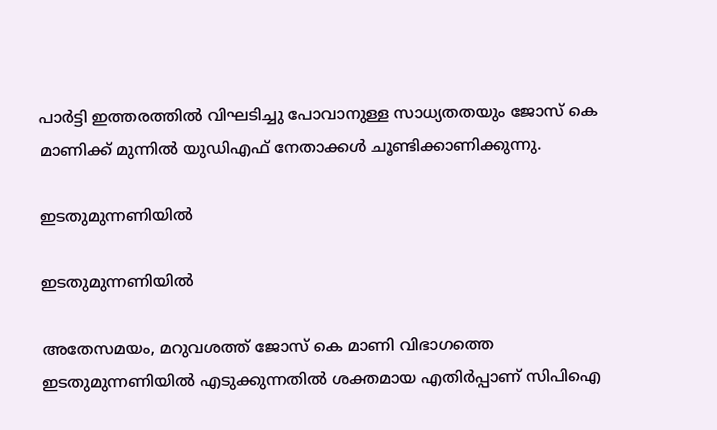പാര്‍ട്ടി ഇത്തരത്തില്‍ വിഘടിച്ചു പോവാനുള്ള സാധ്യതതയും ജോസ് കെ മാണിക്ക് മുന്നില്‍ യുഡിഎഫ് നേതാക്കള്‍ ചൂണ്ടിക്കാണിക്കുന്നു.

ഇടതുമുന്നണിയില്‍

ഇടതുമുന്നണിയില്‍

അതേസമയം, മറുവശത്ത് ജോസ് കെ മാണി വിഭാഗത്തെ ഇടതുമുന്നണിയില്‍ എടുക്കുന്നതില്‍ ശക്തമായ എതിര്‍പ്പാണ് സിപിഐ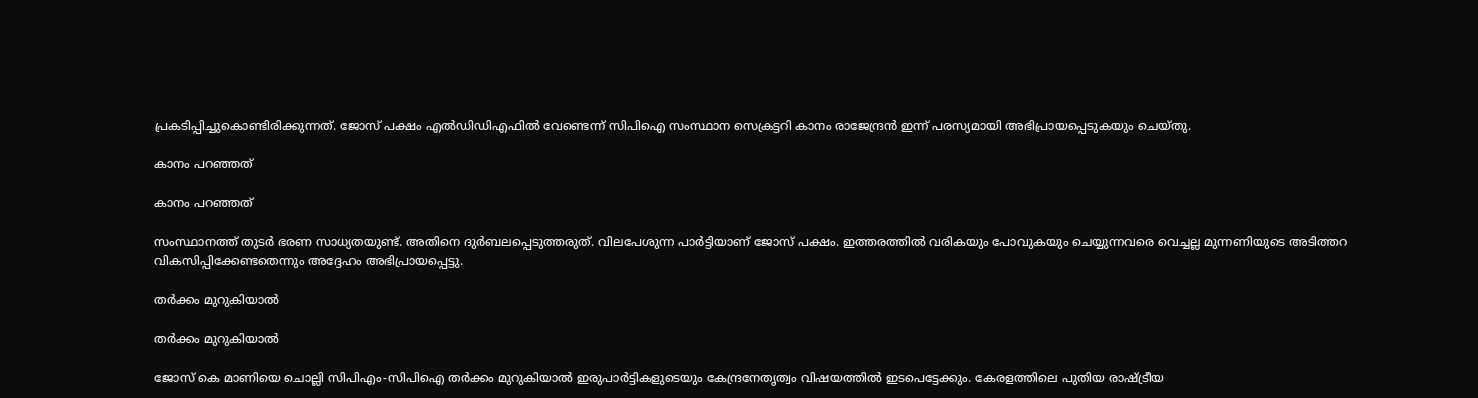പ്രകടിപ്പിച്ചുകൊണ്ടിരിക്കുന്നത്. ജോസ് പക്ഷം എല്‍ഡ‍ിഡിഎഫില്‍ വേണ്ടെന്ന് സിപിഐ സംസ്ഥാന സെക്രട്ടറി കാനം രാജേന്ദ്രന്‍ ഇന്ന് പരസ്യമായി അഭിപ്രായപ്പെടുകയും ചെയ്തു.

കാനം പറഞ്ഞത്

കാനം പറഞ്ഞത്

സംസ്ഥാനത്ത് തുടര്‍ ഭരണ സാധ്യതയുണ്ട്. അതിനെ ദുര്‍ബലപ്പെടുത്തരുത്. വിലപേശുന്ന പാര്‍ട്ടിയാണ് ജോസ് പക്ഷം. ഇത്തരത്തില്‍ വരികയും പോവുകയും ചെയ്യുന്നവരെ വെച്ചല്ല മുന്നണിയുടെ അടിത്തറ വികസിപ്പിക്കേണ്ടതെന്നും അദ്ദേഹം അഭിപ്രായപ്പെട്ടു.

തര്‍ക്കം മുറുകിയാല്‍

തര്‍ക്കം മുറുകിയാല്‍

ജോസ് കെ മാണിയെ ചൊല്ലി സിപിഎം-സിപിഐ തര്‍ക്കം മുറുകിയാല്‍ ഇരുപാർട്ടികളുടെയും കേന്ദ്രനേതൃത്വം വിഷയത്തില്‍ ഇടപെട്ടേക്കും. കേരളത്തിലെ പുതിയ രാഷ്ട്രീയ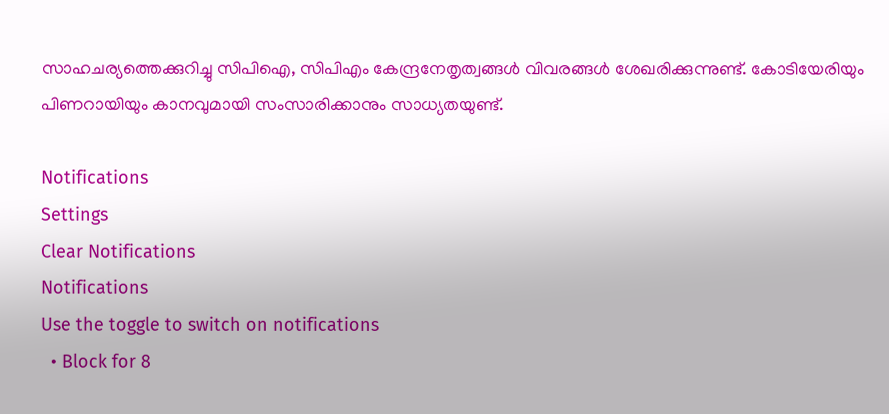സാഹചര്യത്തെക്കുറിച്ചു സിപിഐ, സിപിഎം കേന്ദ്രനേതൃത്വങ്ങള്‍ വിവരങ്ങള്‍ ശേഖരിക്കുന്നുണ്ട്. കോടിയേരിയും പിണറായിയും കാനവുമായി സംസാരിക്കാനും സാധ്യതയുണ്ട്.

Notifications
Settings
Clear Notifications
Notifications
Use the toggle to switch on notifications
  • Block for 8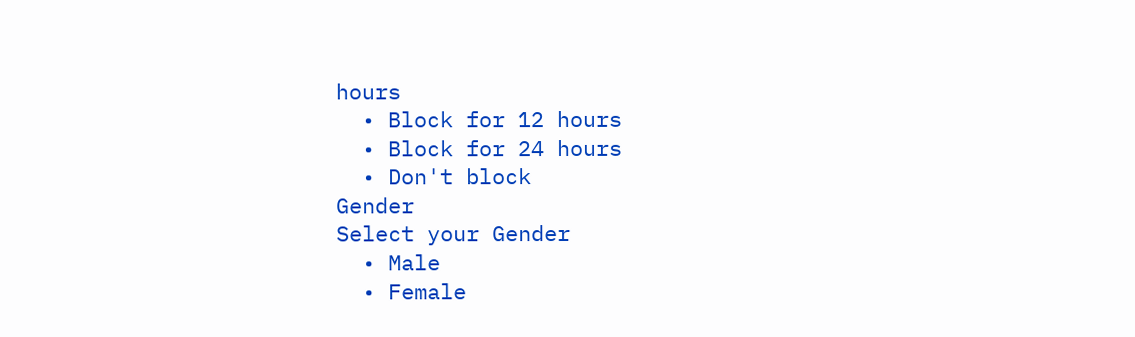hours
  • Block for 12 hours
  • Block for 24 hours
  • Don't block
Gender
Select your Gender
  • Male
  • Female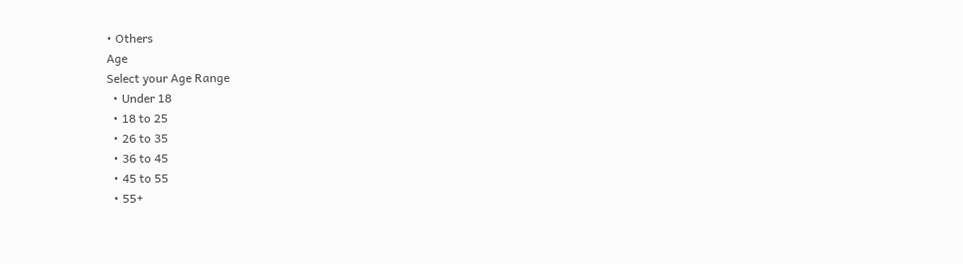• Others
Age
Select your Age Range
  • Under 18
  • 18 to 25
  • 26 to 35
  • 36 to 45
  • 45 to 55
  • 55+